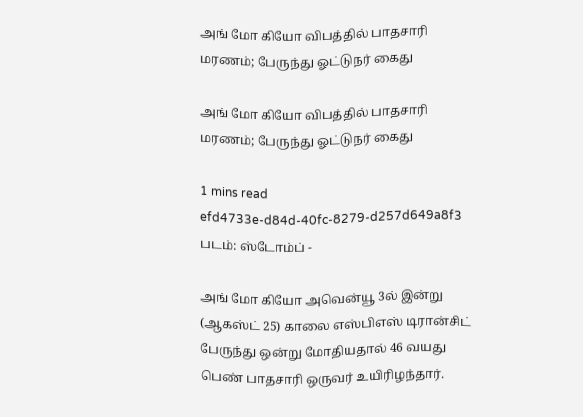அங் மோ கியோ விபத்தில் பாதசாரி மரணம்; பேருந்து ஓட்டுநர் கைது

அங் மோ கியோ விபத்தில் பாதசாரி மரணம்; பேருந்து ஓட்டுநர் கைது

1 mins read
efd4733e-d84d-40fc-8279-d257d649a8f3
படம்: ஸ்டோம்ப் -

அங் மோ கியோ அவென்யூ 3ல் இன்று (ஆகஸ்ட் 25) காலை எஸ்பிஎஸ் டிரான்சிட் பேருந்து ஒன்று மோதியதால் 46 வயது பெண் பாதசாரி ஒருவர் உயிரிழந்தார்.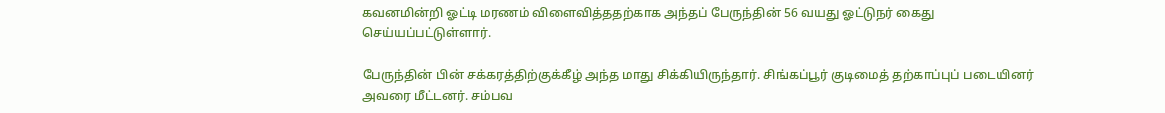கவனமின்றி ஓட்டி மரணம் விளைவித்ததற்காக அந்தப் பேருந்தின் 56 வயது ஓட்டுநர் கைது செய்யப்பட்டுள்ளார்.

பேருந்தின் பின் சக்கரத்திற்குக்கீழ் அந்த மாது சிக்கியிருந்தார். சிங்கப்பூர் குடிமைத் தற்காப்புப் படையினர் அவரை மீட்டனர். சம்பவ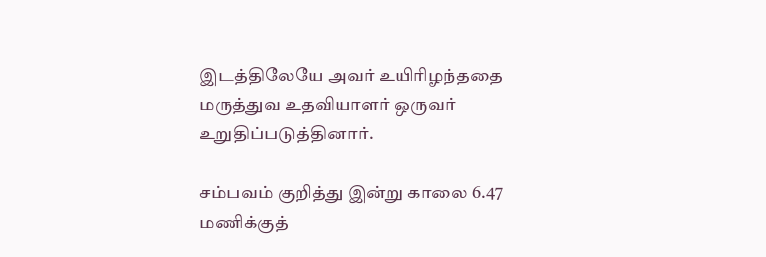இடத்திலேயே அவர் உயிரிழந்ததை மருத்துவ உதவியாளர் ஒருவர் உறுதிப்படுத்தினார்.

சம்பவம் குறித்து இன்று காலை 6.47 மணிக்குத்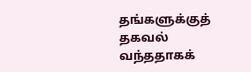தங்களுக்குத் தகவல் வந்ததாகக்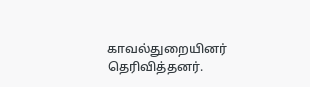காவல்துறையினர் தெரிவித்தனர்.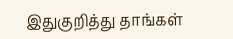இதுகுறித்து தாங்கள்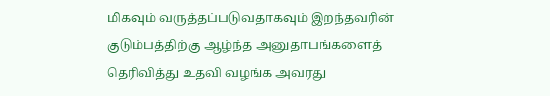மிகவும் வருத்தப்படுவதாகவும் இறந்தவரின் குடும்பத்திற்கு ஆழ்ந்த அனுதாபங்களைத் தெரிவித்து உதவி வழங்க அவரது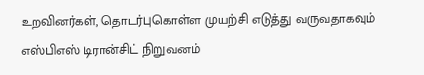உறவினர்கள், தொடர்புகொள்ள முயற்சி எடுத்து வருவதாகவும் எஸ்பிஎஸ் டிரான்சிட் நிறுவனம்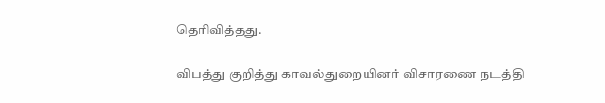தெரிவித்தது.

விபத்து குறித்து காவல்துறையினர் விசாரணை நடத்தி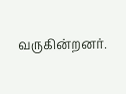வருகின்றனர்.